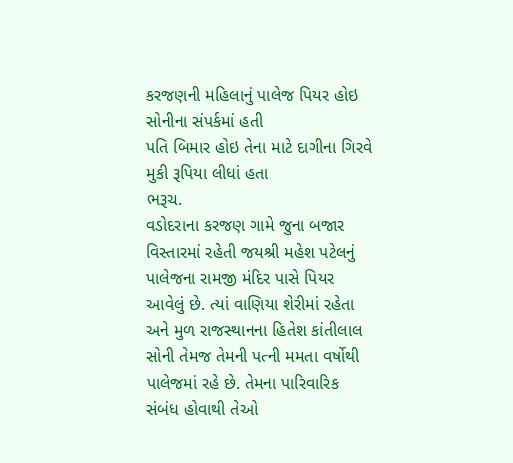કરજણની મહિલાનું પાલેજ પિયર હોઇ સોનીના સંપર્કમાં હતી
પતિ બિમાર હોઇ તેના માટે દાગીના ગિરવે મુકી રૂપિયા લીધાં હતા
ભરૂચ.
વડોદરાના કરજણ ગામે જુના બજાર વિસ્તારમાં રહેતી જયશ્રી મહેશ પટેલનું પાલેજના રામજી મંદિર પાસે પિયર આવેલું છે. ત્યાં વાણિયા શેરીમાં રહેતા અને મુળ રાજસ્થાનના હિતેશ કાંતીલાલ સોની તેમજ તેમની પત્ની મમતા વર્ષોથી પાલેજમાં રહે છે. તેમના પારિવારિક સંબંધ હોવાથી તેઓ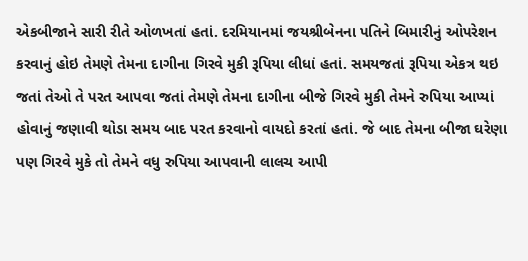એકબીજાને સારી રીતે ઓળખતાં હતાં. દરમિયાનમાં જયશ્રીબેનના પતિને બિમારીનું ઓપરેશન કરવાનું હોઇ તેમણે તેમના દાગીના ગિરવે મુકી રૂપિયા લીધાં હતાં. સમયજતાં રૂપિયા એકત્ર થઇ જતાં તેઓ તે પરત આપવા જતાં તેમણે તેમના દાગીના બીજે ગિરવે મુકી તેમને રુપિયા આપ્યાં હોવાનું જણાવી થોડા સમય બાદ પરત કરવાનો વાયદો કરતાં હતાં. જે બાદ તેમના બીજા ઘરેણા પણ ગિરવે મુકે તો તેમને વધુ રુપિયા આપવાની લાલચ આપી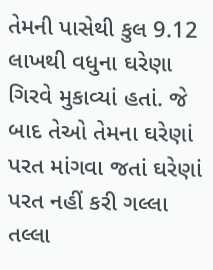તેમની પાસેથી કુલ 9.12 લાખથી વધુના ઘરેણા ગિરવે મુકાવ્યાં હતાં. જે બાદ તેઓ તેમના ઘરેણાં પરત માંગવા જતાં ઘરેણાં પરત નહીં કરી ગલ્લા તલ્લા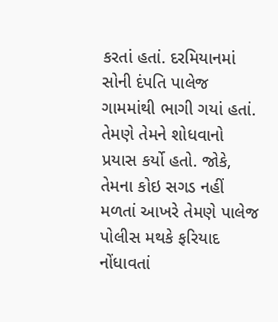કરતાં હતાં. દરમિયાનમાં સોની દંપતિ પાલેજ ગામમાંથી ભાગી ગયાં હતાં. તેમણે તેમને શોધવાનો પ્રયાસ કર્યો હતો. જોકે, તેમના કોઇ સગડ નહીં મળતાં આખરે તેમણે પાલેજ પોલીસ મથકે ફરિયાદ નોંધાવતાં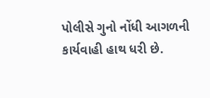પોલીસે ગુનો નોંધી આગળની કાર્યવાહી હાથ ધરી છે.